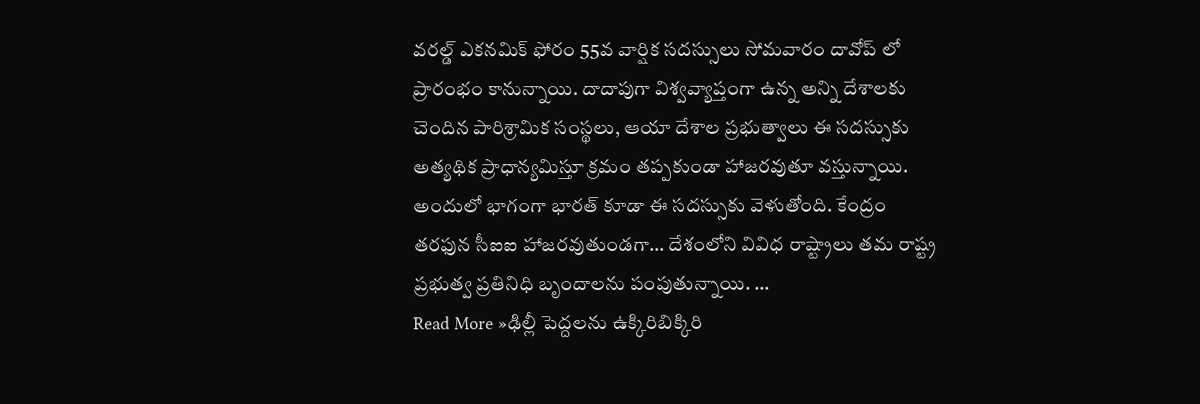వరల్డ్ ఎకనమిక్ ఫోరం 55వ వార్షిక సదస్సులు సోమవారం దావోప్ లో ప్రారంభం కానున్నాయి. దాదాపుగా విశ్వవ్యాప్తంగా ఉన్న అన్ని దేశాలకు చెందిన పారిశ్రామిక సంస్థలు, ఆయా దేశాల ప్రభుత్వాలు ఈ సదస్సుకు అత్యథిక ప్రాధాన్యమిస్తూ క్రమం తప్పకుండా హాజరవుతూ వస్తున్నాయి. అందులో భాగంగా భారత్ కూడా ఈ సదస్సుకు వెళుతోంది. కేంద్రం తరఫున సీఐఐ హాజరవుతుండగా… దేశంలోని వివిధ రాష్ట్రాలు తమ రాష్ట్ర ప్రభుత్వ ప్రతినిధి బృందాలను పంపుతున్నాయి. …
Read More »ఢిల్లీ పెద్దలను ఉక్కిరిబిక్కిరి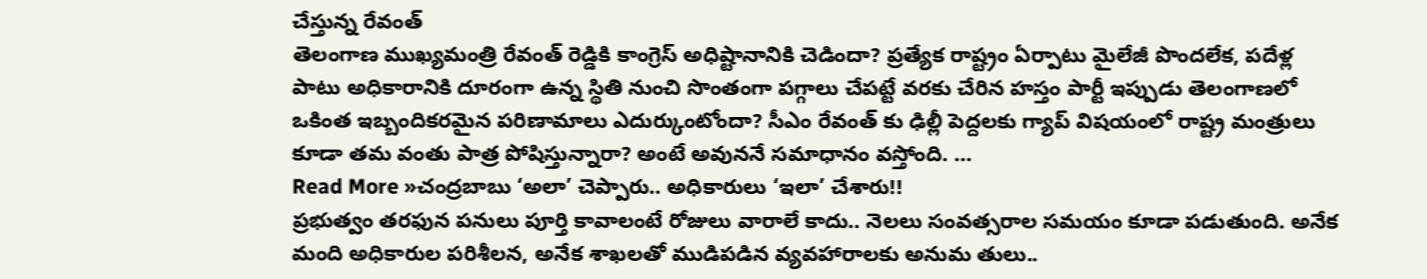చేస్తున్న రేవంత్
తెలంగాణ ముఖ్యమంత్రి రేవంత్ రెడ్డికి కాంగ్రెస్ అధిష్టానానికి చెడిందా? ప్రత్యేక రాష్ట్రం ఏర్పాటు మైలేజీ పొందలేక, పదేళ్ల పాటు అధికారానికి దూరంగా ఉన్న స్థితి నుంచి సొంతంగా పగ్గాలు చేపట్టే వరకు చేరిన హస్తం పార్టీ ఇప్పుడు తెలంగాణలో ఒకింత ఇబ్బందికరమైన పరిణామాలు ఎదుర్కుంటోందా? సీఎం రేవంత్ కు ఢిల్లీ పెద్దలకు గ్యాప్ విషయంలో రాష్ట్ర మంత్రులు కూడా తమ వంతు పాత్ర పోషిస్తున్నారా? అంటే అవుననే సమాధానం వస్తోంది. …
Read More »చంద్రబాబు ‘అలా’ చెప్పారు.. అధికారులు ‘ఇలా’ చేశారు!!
ప్రభుత్వం తరఫున పనులు పూర్తి కావాలంటే రోజులు వారాలే కాదు.. నెలలు సంవత్సరాల సమయం కూడా పడుతుంది. అనేక మంది అధికారుల పరిశీలన, అనేక శాఖలతో ముడిపడిన వ్యవహారాలకు అనుమ తులు..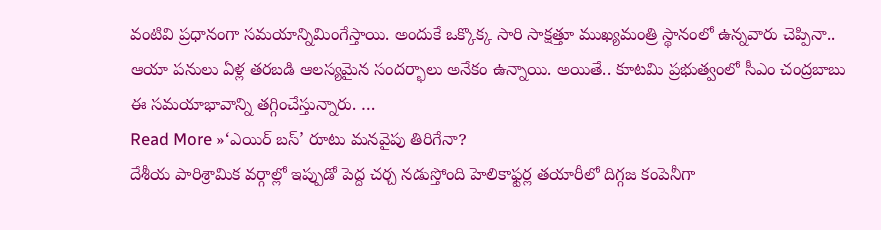వంటివి ప్రధానంగా సమయాన్నిమింగేస్తాయి. అందుకే ఒక్కొక్క సారి సాక్షత్తూ ముఖ్యమంత్రి స్థానంలో ఉన్నవారు చెప్పినా.. ఆయా పనులు ఏళ్ల తరబడి ఆలస్యమైన సందర్భాలు అనేకం ఉన్నాయి. అయితే.. కూటమి ప్రభుత్వంలో సీఎం చంద్రబాబు ఈ సమయాభావాన్ని తగ్గించేస్తున్నారు. …
Read More »‘ఎయిర్ బస్’ రూటు మనవైపు తిరిగేనా?
దేశీయ పారిశ్రామిక వర్గాల్లో ఇప్పుడో పెద్ద చర్చ నడుస్తోంది హెలికాఫ్టర్ల తయారీలో దిగ్గజ కంపెనీగా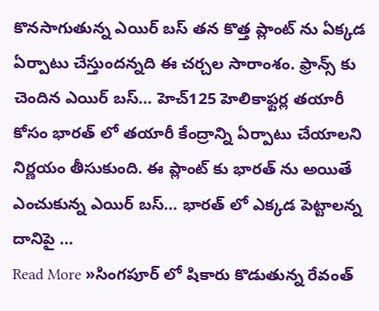కొనసాగుతున్న ఎయిర్ బస్ తన కొత్త ప్లాంట్ ను ఏక్కడ ఏర్పాటు చేస్తుందన్నది ఈ చర్చల సారాంశం. ఫ్రాన్స్ కు చెందిన ఎయిర్ బస్… హెచ్125 హెలికాఫ్టర్ల తయారీ కోసం భారత్ లో తయారీ కేంద్రాన్ని ఏర్పాటు చేయాలని నిర్ణయం తీసుకుంది. ఈ ప్లాంట్ కు భారత్ ను అయితే ఎంచుకున్న ఎయిర్ బస్… భారత్ లో ఎక్కడ పెట్టాలన్న దానిపై …
Read More »సింగపూర్ లో షికారు కొడుతున్న రేవంత్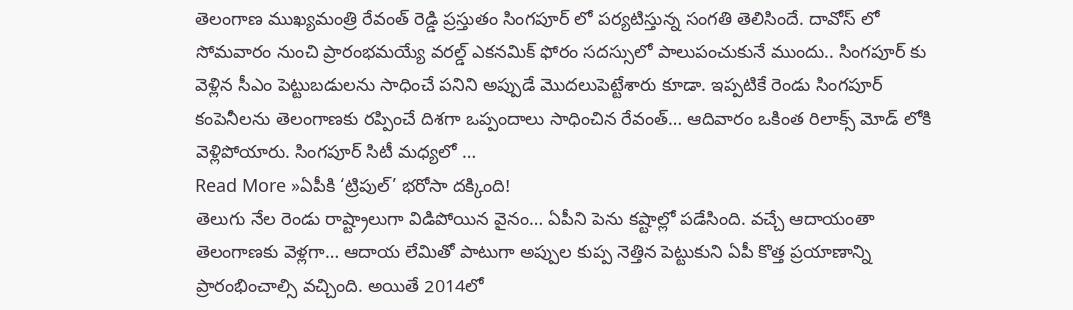తెలంగాణ ముఖ్యమంత్రి రేవంత్ రెడ్డి ప్రస్తుతం సింగపూర్ లో పర్యటిస్తున్న సంగతి తెలిసిందే. దావోస్ లో సోమవారం నుంచి ప్రారంభమయ్యే వరల్డ్ ఎకనమిక్ ఫోరం సదస్సులో పాలుపంచుకునే ముందు.. సింగపూర్ కు వెళ్లిన సీఎం పెట్టుబడులను సాధించే పనిని అప్పుడే మొదలుపెట్టేశారు కూడా. ఇప్పటికే రెండు సింగపూర్ కంపెనీలను తెలంగాణకు రప్పించే దిశగా ఒప్పందాలు సాధించిన రేవంత్… ఆదివారం ఒకింత రిలాక్స్ మోడ్ లోకి వెళ్లిపోయారు. సింగపూర్ సిటీ మధ్యలో …
Read More »ఏపీకి ‘ట్రిపుల్’ భరోసా దక్కింది!
తెలుగు నేల రెండు రాష్ట్రాలుగా విడిపోయిన వైనం… ఏపీని పెను కష్టాల్లో పడేసింది. వచ్చే ఆదాయంతా తెలంగాణకు వెళ్లగా… ఆదాయ లేమితో పాటుగా అప్పుల కుప్ప నెత్తిన పెట్టుకుని ఏపీ కొత్త ప్రయాణాన్ని ప్రారంభించాల్సి వచ్చింది. అయితే 2014లో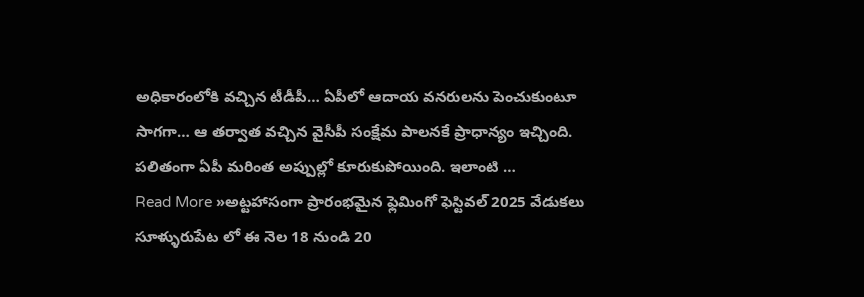అధికారంలోకి వచ్చిన టీడీపీ… ఏపీలో ఆదాయ వనరులను పెంచుకుంటూ సాగగా… ఆ తర్వాత వచ్చిన వైసీపీ సంక్షేమ పాలనకే ప్రాధాన్యం ఇచ్చింది. పలితంగా ఏపీ మరింత అప్పుల్లో కూరుకుపోయింది. ఇలాంటి …
Read More »అట్టహాసంగా ప్రారంభమైన ఫ్లెమింగో ఫెస్టివల్ 2025 వేడుకలు
సూళ్ళురుపేట లో ఈ నెల 18 నుండి 20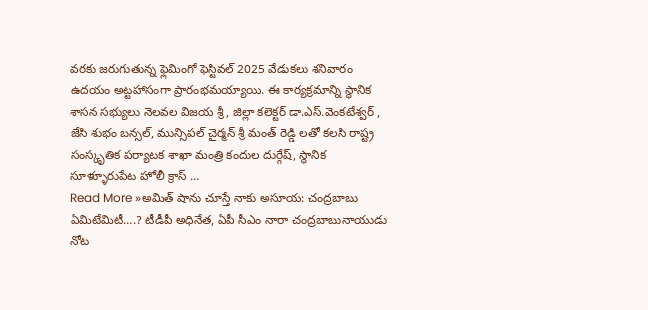వరకు జరుగుతున్న ఫ్లెమింగో ఫెస్టివల్ 2025 వేడుకలు శనివారం ఉదయం అట్టహాసంగా ప్రారంభమయ్యాయి. ఈ కార్యక్రమాన్ని స్థానిక శాసన సభ్యులు నెలవల విజయ శ్రీ, జిల్లా కలెక్టర్ డా.ఎస్.వెంకటేశ్వర్ , జేసి శుభం బన్సల్, మున్సిపల్ చైర్మన్ శ్రీ మంత్ రెడ్డి లతో కలసి రాష్ట్ర సంస్కృతిక పర్యాటక శాఖా మంత్రి కందుల దుర్గేష్, స్థానిక సూళ్ళూరుపేట హోలీ క్రాస్ …
Read More »అమిత్ షాను చూస్తే నాకు అసూయ: చంద్రబాబు
ఏమిటేమిటీ….? టీడీపీ అధినేత, ఏపీ సీఎం నారా చంద్రబాబునాయుడు నోట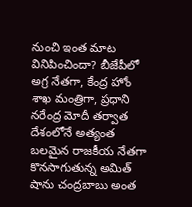నుంచి ఇంత మాట వినిపించిందా? బీజేపీలో అగ్ర నేతగా, కేంద్ర హోం శాఖ మంత్రిగా, ప్రధాని నరేంద్ర మోదీ తర్వాత దేశంలోనే అత్యంత బలమైన రాజకీయ నేతగా కొనసాగుతున్న అమిత్ షాను చంద్రబాబు అంత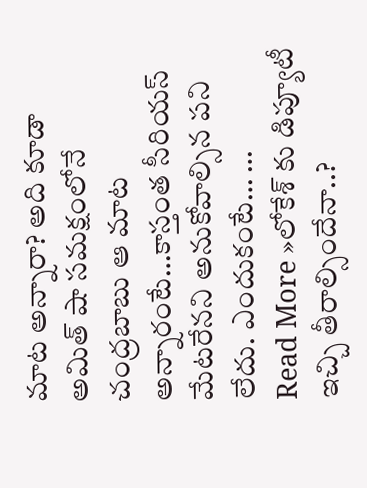మాట అన్నారా? అది కూడా అమిత్ షా సమక్షంలోనే చంద్రబాబు ఆ మాట అన్నారంటే…కాస్తంత సీరియస్ మేటరేనని అనుకోవాల్సిన పని లేదు. ఎందుకంటే… …
Read More »లోకేశ్ కు డిప్యూటీ ఇచ్చి తీరాల్సిందేనా..?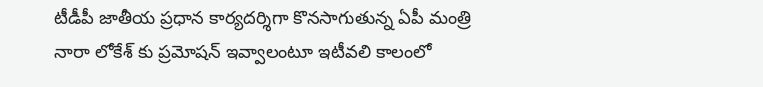టీడీపీ జాతీయ ప్రధాన కార్యదర్శిగా కొనసాగుతున్న ఏపీ మంత్రి నారా లోకేశ్ కు ప్రమోషన్ ఇవ్వాలంటూ ఇటీవలి కాలంలో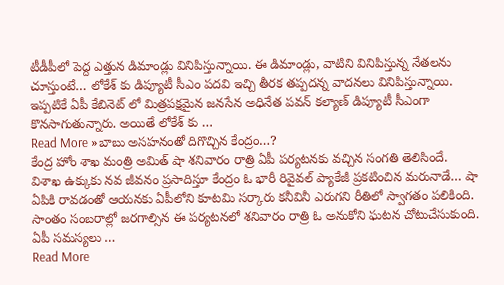టీడీపీలో పెద్ద ఎత్తున డిమాండ్లు వినిపిస్తున్నాయి. ఈ డిమాండ్లు, వాటిని వినిపిస్తున్న నేతలను చూస్తుంటే… లోకేశ్ కు డిప్యూటీ సీఎం పదవి ఇచ్చి తీరక తప్పదన్న వాదనలు వినిపిస్తున్నాయి. ఇప్పటికే ఏపీ కేబినెట్ లో మిత్రపక్షమైన జనసేన అధినేత పవన్ కల్యాణ్ డిప్యూటీ సీఎంగా కొనసాగుతున్నారు. అయితే లోకేశ్ కు …
Read More »బాబు అసహనంతో దిగొచ్చిన కేంద్రం…?
కేంద్ర హోం శాఖ మంత్రి అమిత్ షా శనివారం రాత్రి ఏపీ పర్యటనకు వచ్చిన సంగతి తెలిసిందే. విశాఖ ఉక్కుకు నవ జీవనం ప్రసాదిస్తూ కేంద్రం ఓ భారీ రివైవల్ ప్యాకేజీ ప్రకటించిన మరునాడే… షా ఏపికి రావడంతో ఆయనకు ఏపీలోని కూటమి సర్కారు కనీవినీ ఎరుగని రీతిలో స్వాగతం పలికింది. సాంతం సంబరాల్లో జరగాల్సిన ఈ పర్యటనలో శనివారం రాత్రి ఓ అనుకోని ఘటన చోటుచేసుకుంది. ఏపీ సమస్యలు …
Read More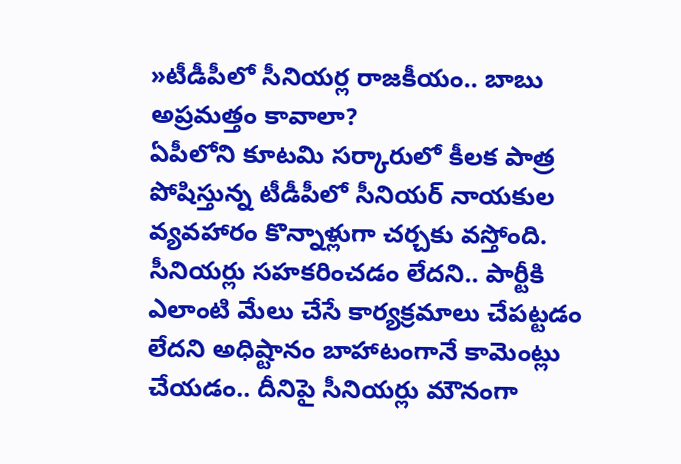»టీడీపీలో సీనియర్ల రాజకీయం.. బాబు అప్రమత్తం కావాలా?
ఏపీలోని కూటమి సర్కారులో కీలక పాత్ర పోషిస్తున్న టీడీపీలో సీనియర్ నాయకుల వ్యవహారం కొన్నాళ్లుగా చర్చకు వస్తోంది. సీనియర్లు సహకరించడం లేదని.. పార్టీకి ఎలాంటి మేలు చేసే కార్యక్రమాలు చేపట్టడం లేదని అధిష్టానం బాహాటంగానే కామెంట్లు చేయడం.. దీనిపై సీనియర్లు మౌనంగా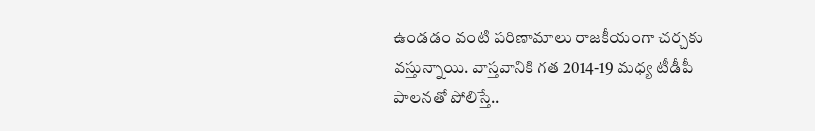ఉండడం వంటి పరిణామాలు రాజకీయంగా చర్చకు వస్తున్నాయి. వాస్తవానికి గత 2014-19 మధ్య టీడీపీ పాలనతో పోలిస్తే..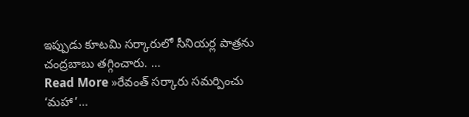ఇప్పుడు కూటమి సర్కారులో సీనియర్ల పాత్రను చంద్రబాబు తగ్గించారు. …
Read More »రేవంత్ సర్కారు సమర్పించు ‘మహా’…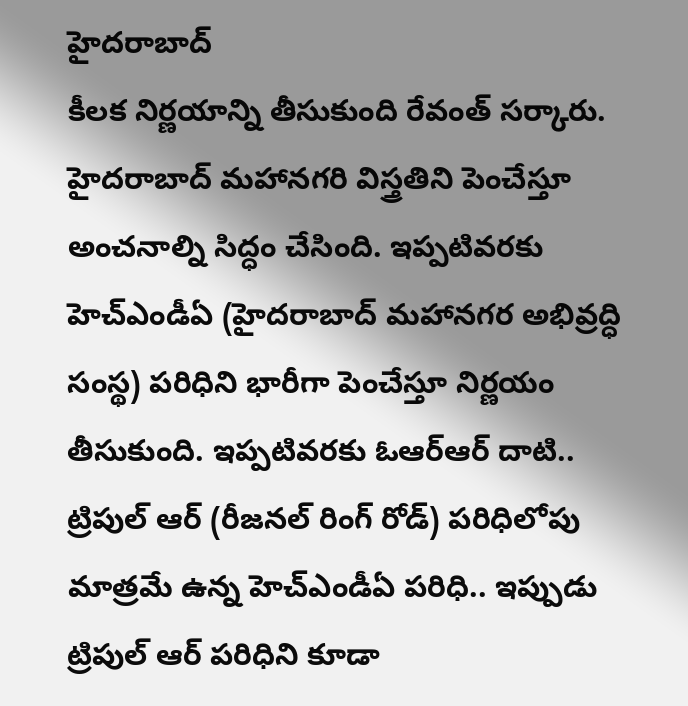హైదరాబాద్
కీలక నిర్ణయాన్ని తీసుకుంది రేవంత్ సర్కారు. హైదరాబాద్ మహానగరి విస్త్రతిని పెంచేస్తూ అంచనాల్ని సిద్ధం చేసింది. ఇప్పటివరకు హెచ్ఎండీఏ (హైదరాబాద్ మహానగర అభివ్రద్ధి సంస్థ) పరిధిని భారీగా పెంచేస్తూ నిర్ణయం తీసుకుంది. ఇప్పటివరకు ఓఆర్ఆర్ దాటి.. ట్రిపుల్ ఆర్ (రీజనల్ రింగ్ రోడ్) పరిధిలోపు మాత్రమే ఉన్న హెచ్ఎండీఏ పరిధి.. ఇప్పుడు ట్రిపుల్ ఆర్ పరిధిని కూడా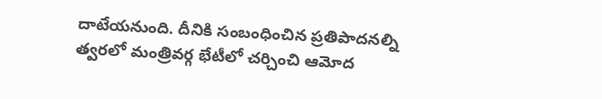దాటేయనుంది. దీనికి సంబంధించిన ప్రతిపాదనల్ని త్వరలో మంత్రివర్గ భేటీలో చర్చించి ఆమోద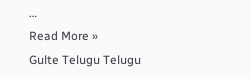…
Read More »
Gulte Telugu Telugu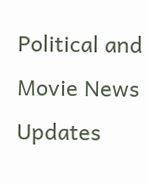Political and Movie News Updates